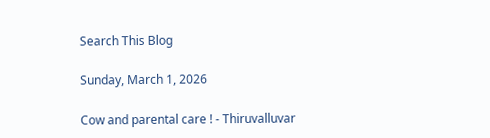Search This Blog

Sunday, March 1, 2026

Cow and parental care ! - Thiruvalluvar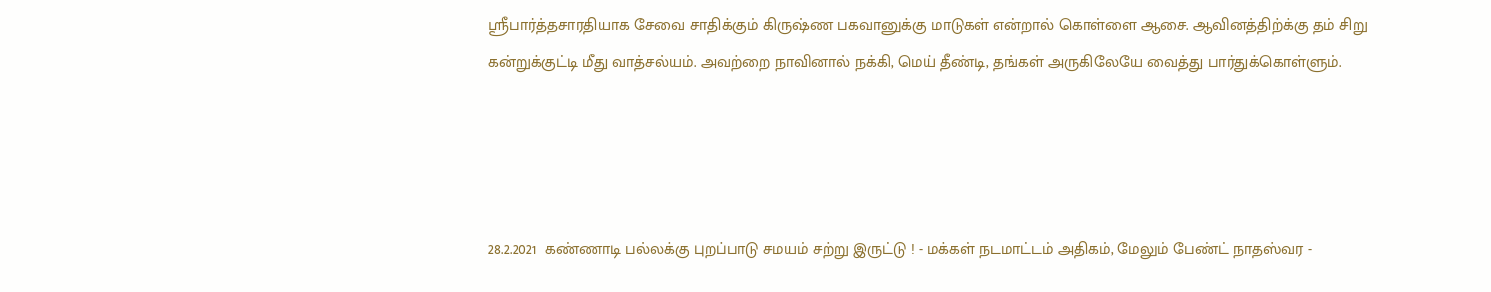ஸ்ரீபார்த்தசாரதியாக சேவை சாதிக்கும் கிருஷ்ண பகவானுக்கு மாடுகள் என்றால் கொள்ளை ஆசை. ஆவினத்திற்க்கு தம் சிறு கன்றுக்குட்டி மீது வாத்சல்யம். அவற்றை நாவினால் நக்கி, மெய் தீண்டி, தங்கள் அருகிலேயே வைத்து பார்துக்கொள்ளும்.




28.2.2021  கண்ணாடி பல்லக்கு புறப்பாடு சமயம் சற்று இருட்டு ! - மக்கள் நடமாட்டம் அதிகம், மேலும் பேண்ட் நாதஸ்வர -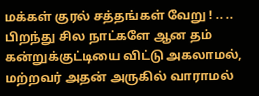மக்கள் குரல் சத்தங்கள் வேறு ! .. .. பிறந்து சில நாட்களே ஆன தம் கன்றுக்குட்டியை விட்டு அகலாமல், மற்றவர் அதன் அருகில் வாராமல்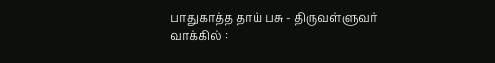பாதுகாத்த தாய் பசு - திருவள்ளுவர் வாக்கில் :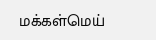மக்கள்மெய்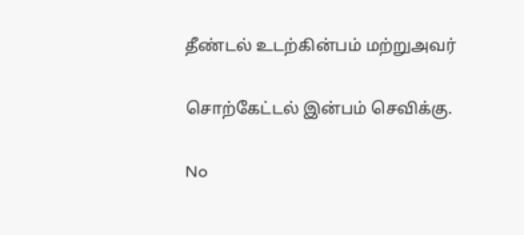தீண்டல் உடற்கின்பம் மற்றுஅவர்

சொற்கேட்டல் இன்பம் செவிக்கு.

No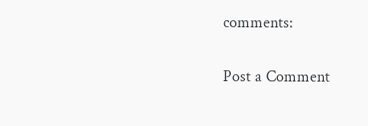comments:

Post a Comment